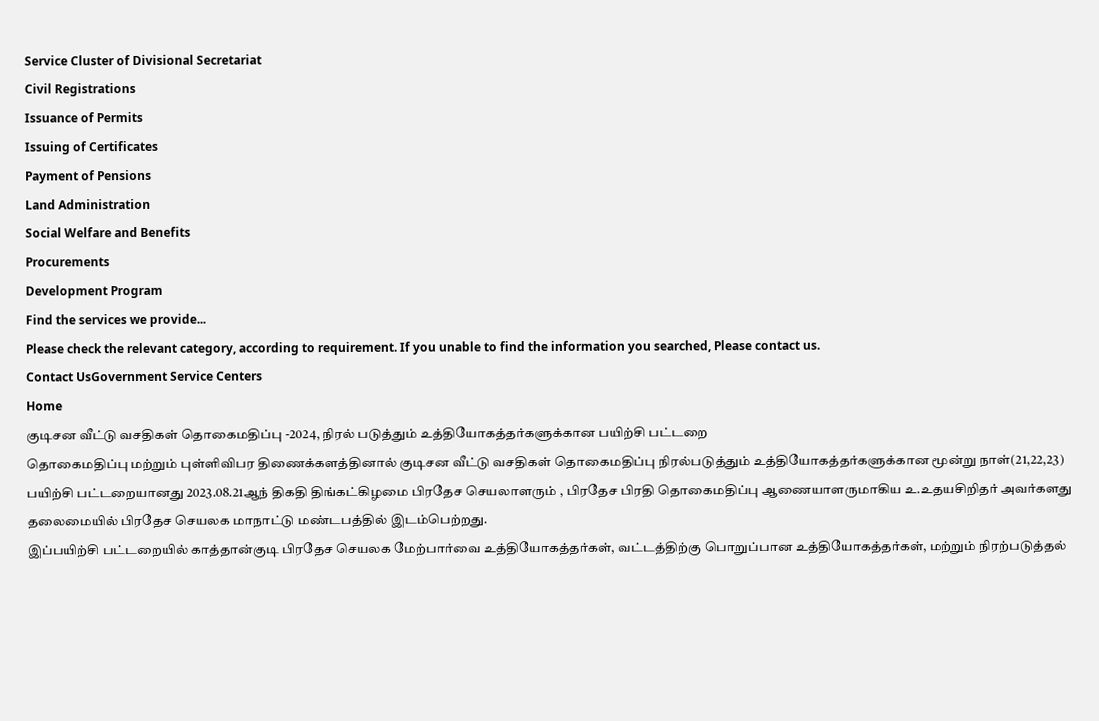Service Cluster of Divisional Secretariat
Civil Registrations
Issuance of Permits
Issuing of Certificates
Payment of Pensions
Land Administration
Social Welfare and Benefits
Procurements
Development Program
Find the services we provide...
Please check the relevant category, according to requirement. If you unable to find the information you searched, Please contact us.
Contact UsGovernment Service Centers
Home
குடிசன வீட்டு வசதிகள் தொகைமதிப்பு -2024, நிரல் படுத்தும் உத்தியோகத்தர்களுக்கான பயிற்சி பட்டறை
தொகைமதிப்பு மற்றும் புள்ளிவிபர திணைக்களத்தினால் குடிசன வீட்டு வசதிகள் தொகைமதிப்பு நிரல்படுத்தும் உத்தியோகத்தர்களுக்கான மூன்று நாள்(21,22,23) பயிற்சி பட்டறையானது 2023.08.21ஆந் திகதி திங்கட்கிழமை பிரதேச செயலாளரும் , பிரதேச பிரதி தொகைமதிப்பு ஆணையாளருமாகிய உ.உதயசிறிதர் அவர்களது தலைமையில் பிரதேச செயலக மாநாட்டு மண்டபத்தில் இடம்பெற்றது.
இப்பயிற்சி பட்டறையில் காத்தான்குடி பிரதேச செயலக மேற்பார்வை உத்தியோகத்தர்கள், வட்டத்திற்கு பொறுப்பான உத்தியோகத்தர்கள், மற்றும் நிரற்படுத்தல்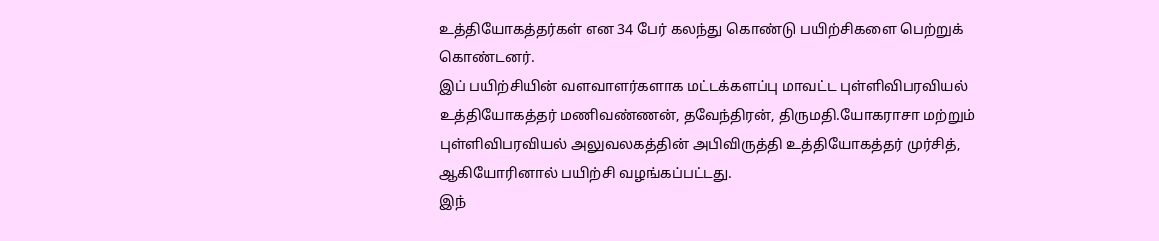உத்தியோகத்தர்கள் என 34 பேர் கலந்து கொண்டு பயிற்சிகளை பெற்றுக் கொண்டனர்.
இப் பயிற்சியின் வளவாளர்களாக மட்டக்களப்பு மாவட்ட புள்ளிவிபரவியல் உத்தியோகத்தர் மணிவண்ணன், தவேந்திரன், திருமதி.யோகராசா மற்றும் புள்ளிவிபரவியல் அலுவலகத்தின் அபிவிருத்தி உத்தியோகத்தர் முர்சித், ஆகியோரினால் பயிற்சி வழங்கப்பட்டது.
இந்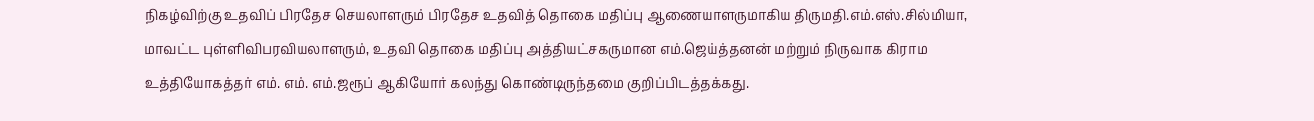நிகழ்விற்கு உதவிப் பிரதேச செயலாளரும் பிரதேச உதவித் தொகை மதிப்பு ஆணையாளருமாகிய திருமதி.எம்.எஸ்.சில்மியா, மாவட்ட புள்ளிவிபரவியலாளரும், உதவி தொகை மதிப்பு அத்தியட்சகருமான எம்.ஜெய்த்தனன் மற்றும் நிருவாக கிராம உத்தியோகத்தர் எம். எம். எம்.ஜரூப் ஆகியோர் கலந்து கொண்டிருந்தமை குறிப்பிடத்தக்கது.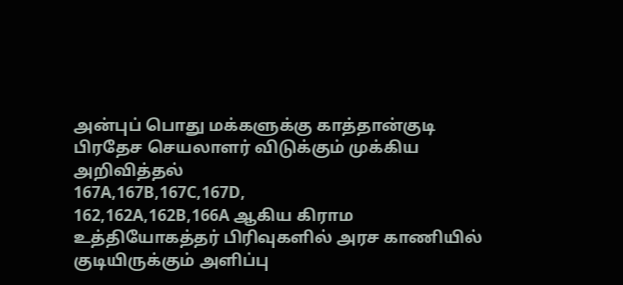அன்புப் பொது மக்களுக்கு காத்தான்குடி பிரதேச செயலாளர் விடுக்கும் முக்கிய அறிவித்தல்
167A,167B,167C,167D,
162,162A,162B,166A ஆகிய கிராம உத்தியோகத்தர் பிரிவுகளில் அரச காணியில் குடியிருக்கும் அளிப்பு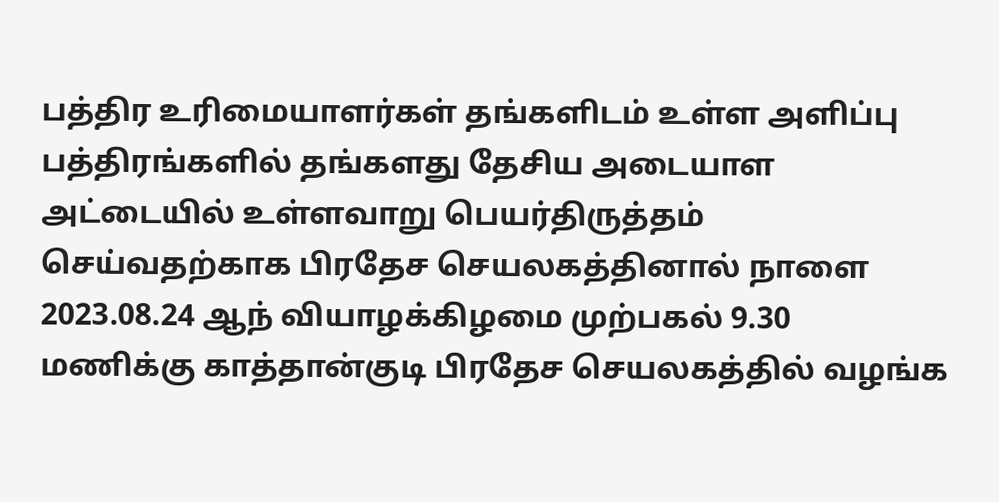பத்திர உரிமையாளர்கள் தங்களிடம் உள்ள அளிப்பு பத்திரங்களில் தங்களது தேசிய அடையாள அட்டையில் உள்ளவாறு பெயர்திருத்தம் செய்வதற்காக பிரதேச செயலகத்தினால் நாளை 2023.08.24 ஆந் வியாழக்கிழமை முற்பகல் 9.30 மணிக்கு காத்தான்குடி பிரதேச செயலகத்தில் வழங்க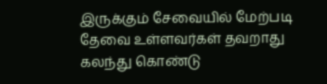இருக்கும் சேவையில் மேற்படி தேவை உள்ளவர்கள் தவறாது கலந்து கொண்டு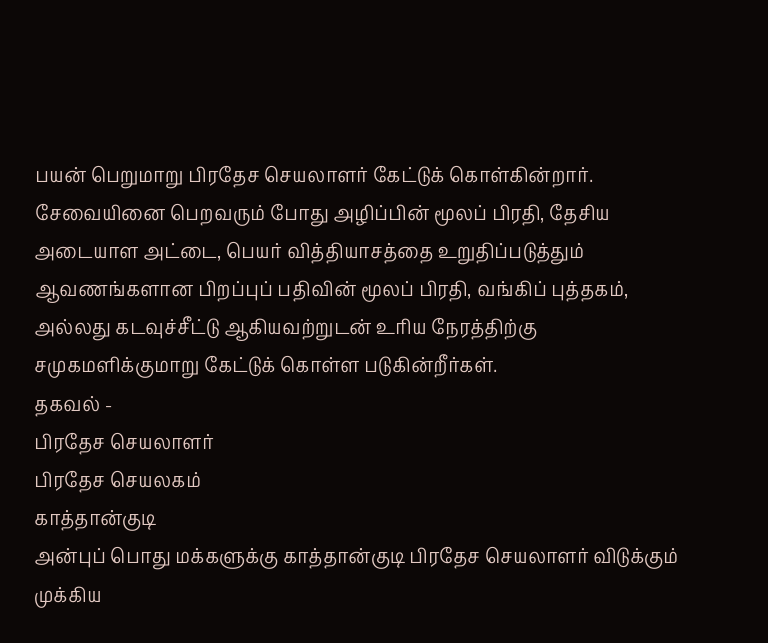பயன் பெறுமாறு பிரதேச செயலாளர் கேட்டுக் கொள்கின்றார்.
சேவையினை பெறவரும் போது அழிப்பின் மூலப் பிரதி, தேசிய அடையாள அட்டை, பெயர் வித்தியாசத்தை உறுதிப்படுத்தும் ஆவணங்களான பிறப்புப் பதிவின் மூலப் பிரதி, வங்கிப் புத்தகம், அல்லது கடவுச்சீட்டு ஆகியவற்றுடன் உரிய நேரத்திற்கு சமுகமளிக்குமாறு கேட்டுக் கொள்ள படுகின்றீர்கள்.
தகவல் -
பிரதேச செயலாளர்
பிரதேச செயலகம்
காத்தான்குடி
அன்புப் பொது மக்களுக்கு காத்தான்குடி பிரதேச செயலாளர் விடுக்கும் முக்கிய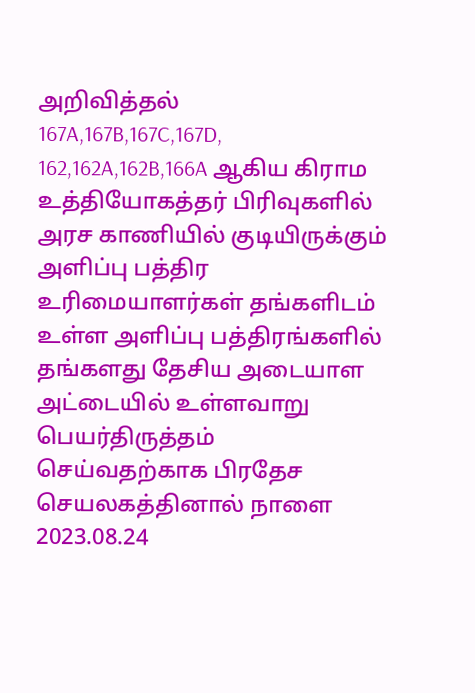அறிவித்தல்
167A,167B,167C,167D,
162,162A,162B,166A ஆகிய கிராம உத்தியோகத்தர் பிரிவுகளில் அரச காணியில் குடியிருக்கும் அளிப்பு பத்திர உரிமையாளர்கள் தங்களிடம் உள்ள அளிப்பு பத்திரங்களில் தங்களது தேசிய அடையாள அட்டையில் உள்ளவாறு பெயர்திருத்தம் செய்வதற்காக பிரதேச செயலகத்தினால் நாளை 2023.08.24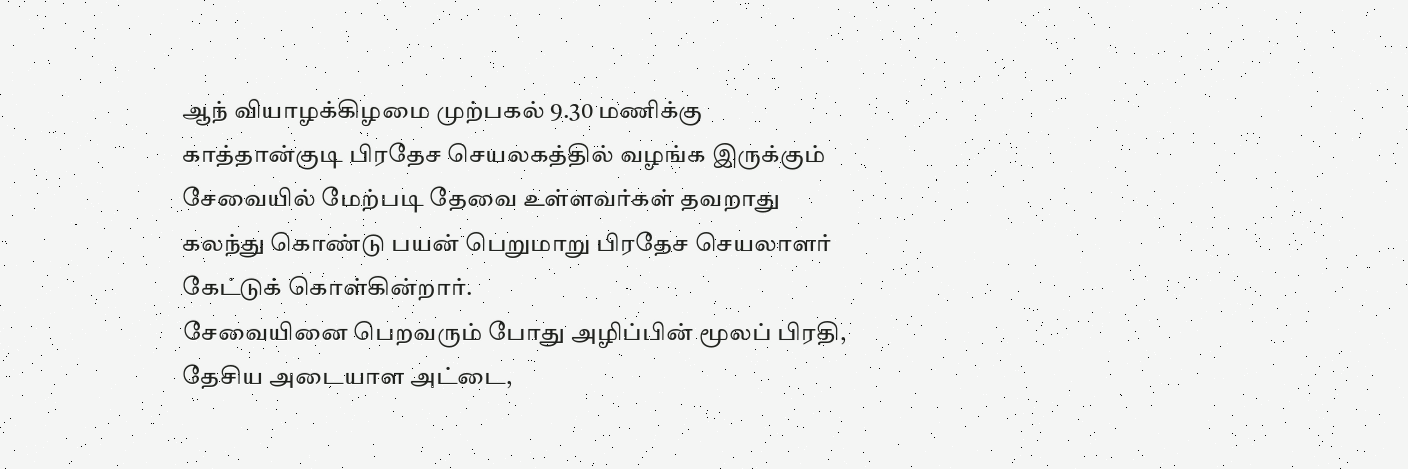ஆந் வியாழக்கிழமை முற்பகல் 9.30 மணிக்கு காத்தான்குடி பிரதேச செயலகத்தில் வழங்க இருக்கும் சேவையில் மேற்படி தேவை உள்ளவர்கள் தவறாது கலந்து கொண்டு பயன் பெறுமாறு பிரதேச செயலாளர் கேட்டுக் கொள்கின்றார்.
சேவையினை பெறவரும் போது அழிப்பின் மூலப் பிரதி, தேசிய அடையாள அட்டை,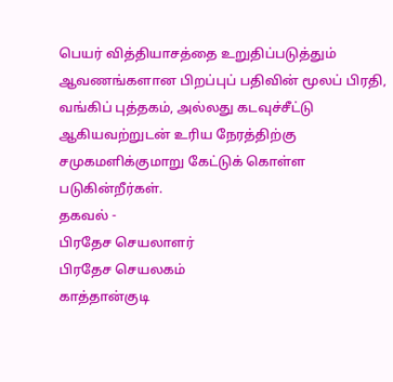பெயர் வித்தியாசத்தை உறுதிப்படுத்தும் ஆவணங்களான பிறப்புப் பதிவின் மூலப் பிரதி, வங்கிப் புத்தகம், அல்லது கடவுச்சீட்டு ஆகியவற்றுடன் உரிய நேரத்திற்கு சமுகமளிக்குமாறு கேட்டுக் கொள்ள படுகின்றீர்கள்.
தகவல் -
பிரதேச செயலாளர்
பிரதேச செயலகம்
காத்தான்குடி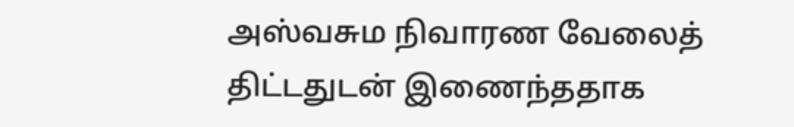அஸ்வசும நிவாரண வேலைத் திட்டதுடன் இணைந்ததாக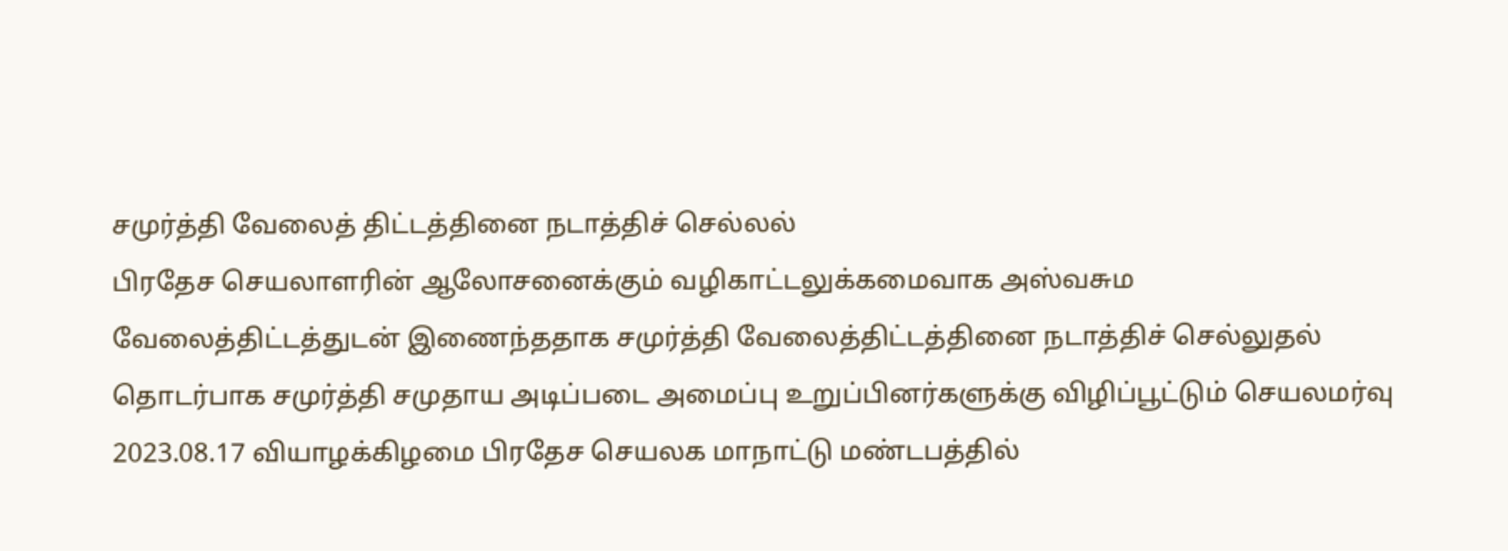சமுர்த்தி வேலைத் திட்டத்தினை நடாத்திச் செல்லல்
பிரதேச செயலாளரின் ஆலோசனைக்கும் வழிகாட்டலுக்கமைவாக அஸ்வசும வேலைத்திட்டத்துடன் இணைந்ததாக சமுர்த்தி வேலைத்திட்டத்தினை நடாத்திச் செல்லுதல் தொடர்பாக சமுர்த்தி சமுதாய அடிப்படை அமைப்பு உறுப்பினர்களுக்கு விழிப்பூட்டும் செயலமர்வு 2023.08.17 வியாழக்கிழமை பிரதேச செயலக மாநாட்டு மண்டபத்தில்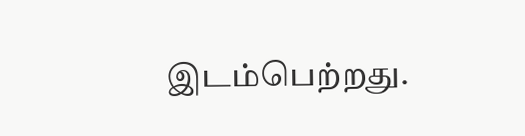இடம்பெற்றது.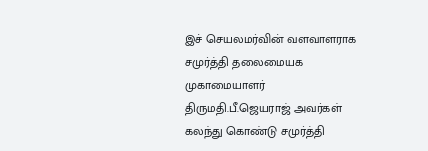இச் செயலமர்வின் வளவாளராக சமுர்த்தி தலைமையக முகாமையாளர் திருமதி.பீ.ஜெயராஜ் அவர்கள் கலந்து கொண்டு சமுர்த்தி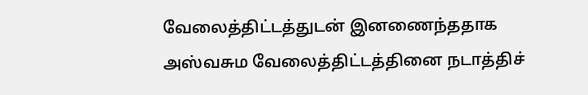வேலைத்திட்டத்துடன் இனணைந்ததாக அஸ்வசும வேலைத்திட்டத்தினை நடாத்திச்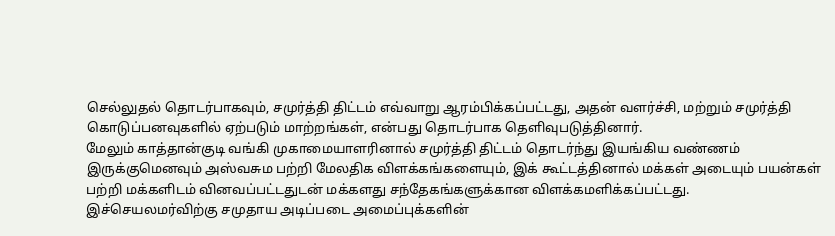செல்லுதல் தொடர்பாகவும், சமுர்த்தி திட்டம் எவ்வாறு ஆரம்பிக்கப்பட்டது, அதன் வளர்ச்சி, மற்றும் சமுர்த்தி கொடுப்பனவுகளில் ஏற்படும் மாற்றங்கள், என்பது தொடர்பாக தெளிவுபடுத்தினார்.
மேலும் காத்தான்குடி வங்கி முகாமையாளரினால் சமுர்த்தி திட்டம் தொடர்ந்து இயங்கிய வண்ணம் இருக்குமெனவும் அஸ்வசும பற்றி மேலதிக விளக்கங்களையும், இக் கூட்டத்தினால் மக்கள் அடையும் பயன்கள் பற்றி மக்களிடம் வினவப்பட்டதுடன் மக்களது சந்தேகங்களுக்கான விளக்கமளிக்கப்பட்டது.
இச்செயலமர்விற்கு சமுதாய அடிப்படை அமைப்புக்களின்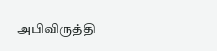அபிவிருத்தி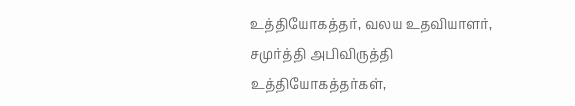உத்தியோகத்தர், வலய உதவியாளர், சமுர்த்தி அபிவிருத்தி உத்தியோகத்தர்கள்,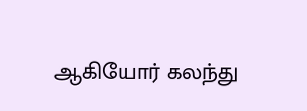ஆகியோர் கலந்து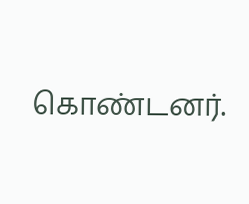கொண்டனர்.